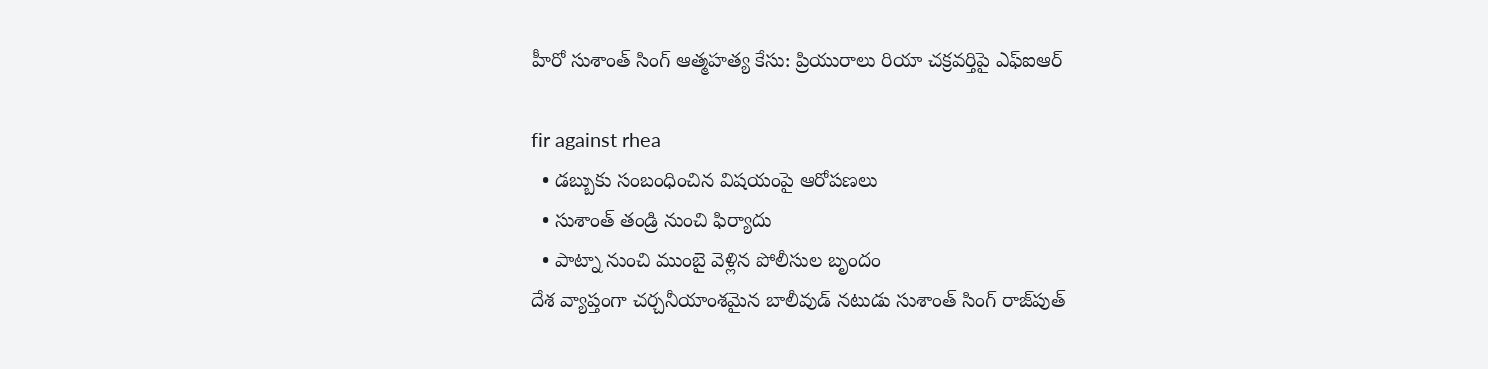హీరో సుశాంత్ సింగ్‌ ఆత్మహత్య కేసు: ప్రియురాలు రియా చక్రవర్తిపై ఎఫ్ఐఆర్

fir against rhea
  • డబ్బుకు సంబంధించిన విషయంపై ఆరోపణలు
  • సుశాంత్ తండ్రి నుంచి ఫిర్యాదు
  • పాట్నా నుంచి ముంబై వెళ్లిన పోలీసుల బృందం
దేశ వ్యాప్తంగా చర్చనీయాంశమైన బాలీవుడ్ నటుడు సుశాంత్ సింగ్ రాజ్‌పుత్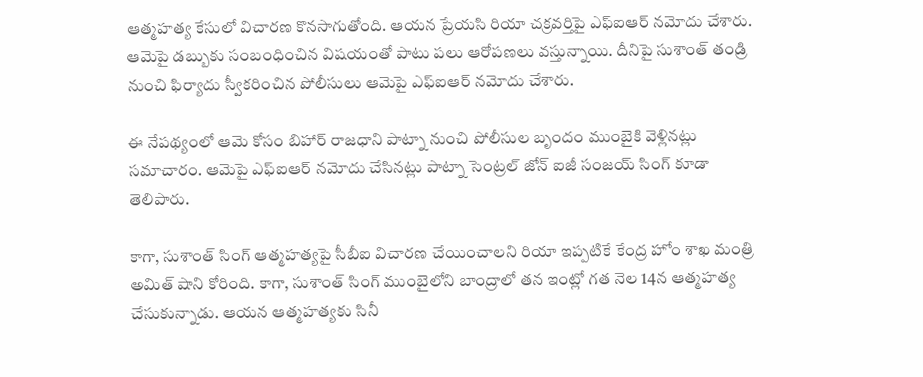ఆత్మహత్య కేసులో విచారణ కొనసాగుతోంది. ఆయన ప్రేయసి రియా చక్రవర్తిపై ఎఫ్‌ఐఆర్ నమోదు చేశారు. ఆమెపై డబ్బుకు సంబంధించిన విషయంతో పాటు పలు ఆరోపణలు వస్తున్నాయి. దీనిపై సుశాంత్ తండ్రి నుంచి ఫిర్యాదు స్వీకరించిన పోలీసులు ఆమెపై ఎఫ్ఐఆర్ నమోదు చేశారు.

ఈ నేపథ్యంలో ఆమె కోసం బిహార్ రాజధాని పాట్నా నుంచి పోలీసుల బృందం ముంబైకి వెళ్లినట్లు సమాచారం. ఆమెపై ఎఫ్‌ఐఆర్‌ నమోదు చేసినట్లు పాట్నా సెంట్రల్ జోన్ ఐజీ సంజయ్ సింగ్ కూడా తెలిపారు.

కాగా, సుశాంత్ సింగ్ ఆత్మహత్యపై సీబీఐ విచారణ చేయించాలని రియా ఇప్పటికే కేంద్ర హోం శాఖ మంత్రి అమిత్ షాని కోరింది. కాగా, సుశాంత్ సింగ్ ముంబైలోని బాంద్రాలో తన ఇంట్లో గత నెల 14న ఆత్మహత్య చేసుకున్నాడు. ఆయన ఆత్మహత్యకు సినీ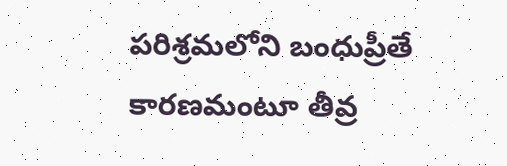పరిశ్రమలోని బంధుప్రీతే కారణమంటూ తీవ్ర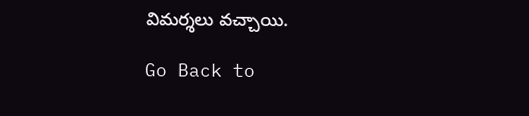విమర్శలు వచ్చాయి.

Go Back to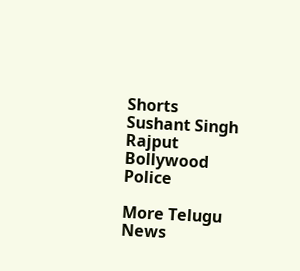Shorts
Sushant Singh Rajput
Bollywood
Police

More Telugu News